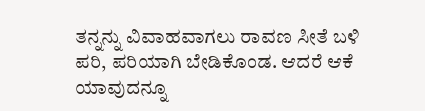ತನ್ನನ್ನು ವಿವಾಹವಾಗಲು ರಾವಣ ಸೀತೆ ಬಳಿ ಪರಿ, ಪರಿಯಾಗಿ ಬೇಡಿಕೊಂಡ. ಆದರೆ ಆಕೆ ಯಾವುದನ್ನೂ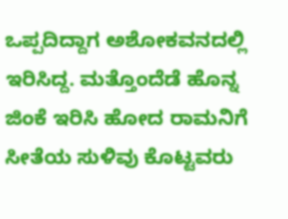ಒಪ್ಪದಿದ್ದಾಗ ಅಶೋಕವನದಲ್ಲಿ ಇರಿಸಿದ್ದ. ಮತ್ತೊಂದೆಡೆ ಹೊನ್ನ ಜಿಂಕೆ ಇರಿಸಿ ಹೋದ ರಾಮನಿಗೆ ಸೀತೆಯ ಸುಳಿವು ಕೊಟ್ಟವರು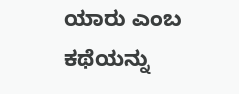ಯಾರು ಎಂಬ ಕಥೆಯನ್ನು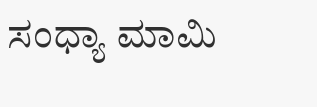ಸಂಧ್ಯಾ ಮಾಮಿ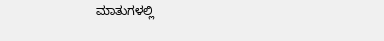ಮಾತುಗಳಲ್ಲಿ